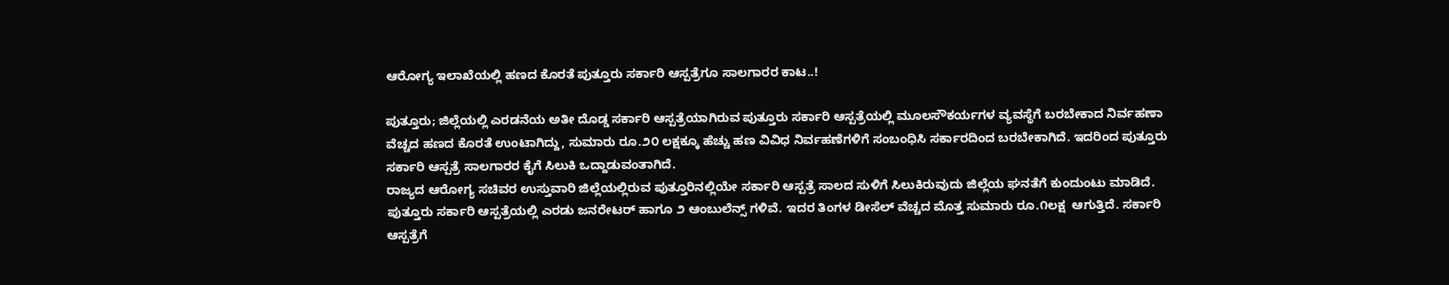ಆರೋಗ್ಯ ಇಲಾಖೆಯಲ್ಲಿ ಹಣದ ಕೊರತೆ ಪುತ್ತೂರು ಸರ್ಕಾರಿ ಆಸ್ಪತ್ರೆಗೂ ಸಾಲಗಾರರ ಕಾಟ..!

ಪುತ್ತೂರು; ಜಿಲ್ಲೆಯಲ್ಲಿ ಎರಡನೆಯ ಅತೀ ದೊಡ್ಡ ಸರ್ಕಾರಿ ಆಸ್ಪತ್ರೆಯಾಗಿರುವ ಪುತ್ತೂರು ಸರ್ಕಾರಿ ಆಸ್ಪತ್ರೆಯಲ್ಲಿ ಮೂಲಸೌಕರ್ಯಗಳ ವ್ಯವಸ್ಥೆಗೆ ಬರಬೇಕಾದ ನಿರ್ವಹಣಾ ವೆಚ್ಚದ ಹಣದ ಕೊರತೆ ಉಂಟಾಗಿದ್ದು, ಸುಮಾರು ರೂ.೨೦ ಲಕ್ಷಕ್ಕೂ ಹೆಚ್ಚು ಹಣ ವಿವಿಧ ನಿರ್ವಹಣೆಗಳಿಗೆ ಸಂಬಂಧಿಸಿ ಸರ್ಕಾರದಿಂದ ಬರಬೇಕಾಗಿದೆ. ಇದರಿಂದ ಪುತ್ತೂರು ಸರ್ಕಾರಿ ಆಸ್ಪತ್ರೆ ಸಾಲಗಾರರ ಕೈಗೆ ಸಿಲುಕಿ ಒದ್ದಾಡುವಂತಾಗಿದೆ.
ರಾಜ್ಯದ ಆರೋಗ್ಯ ಸಚಿವರ ಉಸ್ತುವಾರಿ ಜಿಲ್ಲೆಯಲ್ಲಿರುವ ಪುತ್ತೂರಿನಲ್ಲಿಯೇ ಸರ್ಕಾರಿ ಆಸ್ಪತ್ರೆ ಸಾಲದ ಸುಳಿಗೆ ಸಿಲುಕಿರುವುದು ಜಿಲ್ಲೆಯ ಘನತೆಗೆ ಕುಂದುಂಟು ಮಾಡಿದೆ.
ಪುತ್ತೂರು ಸರ್ಕಾರಿ ಆಸ್ಪತ್ರೆಯಲ್ಲಿ ಎರಡು ಜನರೇಟರ್ ಹಾಗೂ ೨ ಆಂಬುಲೆನ್ಸ್ ಗಳಿವೆ. ಇದರ ತಿಂಗಳ ಡೀಸೆಲ್ ವೆಚ್ಚದ ಮೊತ್ತ ಸುಮಾರು ರೂ.೧ಲಕ್ಷ  ಆಗುತ್ತಿದೆ. ಸರ್ಕಾರಿ ಆಸ್ಪತ್ರೆಗೆ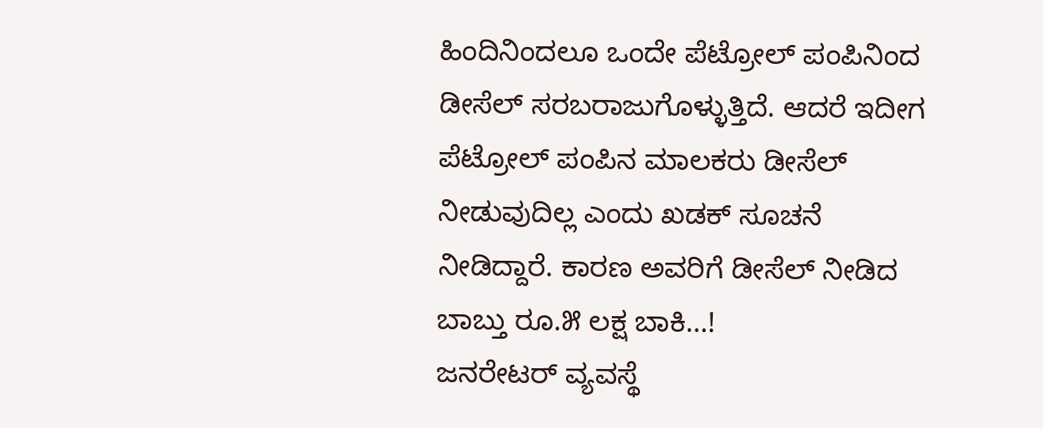ಹಿಂದಿನಿಂದಲೂ ಒಂದೇ ಪೆಟ್ರೋಲ್ ಪಂಪಿನಿಂದ ಡೀಸೆಲ್ ಸರಬರಾಜುಗೊಳ್ಳುತ್ತಿದೆ. ಆದರೆ ಇದೀಗ ಪೆಟ್ರೋಲ್ ಪಂಪಿನ ಮಾಲಕರು ಡೀಸೆಲ್ ನೀಡುವುದಿಲ್ಲ ಎಂದು ಖಡಕ್ ಸೂಚನೆ ನೀಡಿದ್ದಾರೆ. ಕಾರಣ ಅವರಿಗೆ ಡೀಸೆಲ್ ನೀಡಿದ ಬಾಬ್ತು ರೂ.೫ ಲಕ್ಷ ಬಾಕಿ…!
ಜನರೇಟರ್ ವ್ಯವಸ್ಥೆ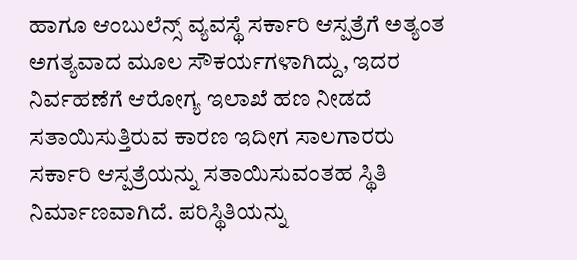ಹಾಗೂ ಆಂಬುಲೆನ್ಸ್ ವ್ಯವಸ್ಥೆ ಸರ್ಕಾರಿ ಆಸ್ಪತ್ರೆಗೆ ಅತ್ಯಂತ ಅಗತ್ಯವಾದ ಮೂಲ ಸೌಕರ್ಯಗಳಾಗಿದ್ದು, ಇದರ ನಿರ್ವಹಣೆಗೆ ಆರೋಗ್ಯ ಇಲಾಖೆ ಹಣ ನೀಡದೆ ಸತಾಯಿಸುತ್ತಿರುವ ಕಾರಣ ಇದೀಗ ಸಾಲಗಾರರು ಸರ್ಕಾರಿ ಆಸ್ಪತ್ರೆಯನ್ನು ಸತಾಯಿಸುವಂತಹ ಸ್ಥಿತಿ ನಿರ್ಮಾಣವಾಗಿದೆ. ಪರಿಸ್ಥಿತಿಯನ್ನು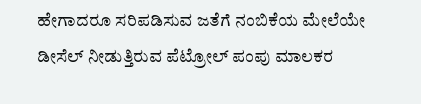ಹೇಗಾದರೂ ಸರಿಪಡಿಸುವ ಜತೆಗೆ ನಂಬಿಕೆಯ ಮೇಲೆಯೇ ಡೀಸೆಲ್ ನೀಡುತ್ತಿರುವ ಪೆಟ್ರೋಲ್ ಪಂಪು ಮಾಲಕರ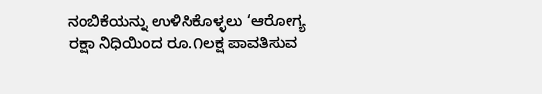ನಂಬಿಕೆಯನ್ನು ಉಳಿಸಿಕೊಳ್ಳಲು ‘ಆರೋಗ್ಯ ರಕ್ಷಾ ನಿಧಿಯಿಂದ ರೂ.೧ಲಕ್ಷ ಪಾವತಿಸುವ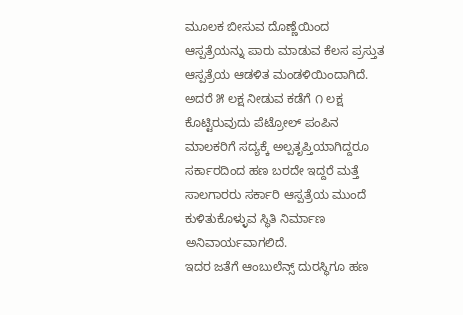ಮೂಲಕ ಬೀಸುವ ದೊಣ್ಣೆಯಿಂದ ಆಸ್ಪತ್ರೆಯನ್ನು ಪಾರು ಮಾಡುವ ಕೆಲಸ ಪ್ರಸ್ತುತ ಆಸ್ಪತ್ರೆಯ ಆಡಳಿತ ಮಂಡಳಿಯಿಂದಾಗಿದೆ.
ಅದರೆ ೫ ಲಕ್ಷ ನೀಡುವ ಕಡೆಗೆ ೧ ಲಕ್ಷ ಕೊಟ್ಟಿರುವುದು ಪೆಟ್ರೋಲ್ ಪಂಪಿನ ಮಾಲಕರಿಗೆ ಸದ್ಯಕ್ಕೆ ಅಲ್ಪತೃಪ್ತಿಯಾಗಿದ್ದರೂ  ಸರ್ಕಾರದಿಂದ ಹಣ ಬರದೇ ಇದ್ದರೆ ಮತ್ತೆ ಸಾಲಗಾರರು ಸರ್ಕಾರಿ ಆಸ್ಪತ್ರೆಯ ಮುಂದೆ ಕುಳಿತುಕೊಳ್ಳುವ ಸ್ಥಿತಿ ನಿರ್ಮಾಣ ಅನಿವಾರ್ಯವಾಗಲಿದೆ.
ಇದರ ಜತೆಗೆ ಆಂಬುಲೆನ್ಸ್ ದುರಸ್ಥಿಗೂ ಹಣ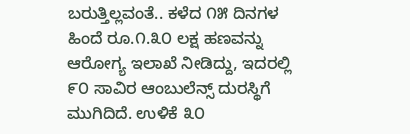ಬರುತ್ತಿಲ್ಲವಂತೆ.. ಕಳೆದ ೧೫ ದಿನಗಳ ಹಿಂದೆ ರೂ.೧.೩೦ ಲಕ್ಷ ಹಣವನ್ನು ಆರೋಗ್ಯ ಇಲಾಖೆ ನೀಡಿದ್ದು, ಇದರಲ್ಲಿ ೯೦ ಸಾವಿರ ಆಂಬುಲೆನ್ಸ್ ದುರಸ್ಥಿಗೆ ಮುಗಿದಿದೆ. ಉಳಿಕೆ ೩೦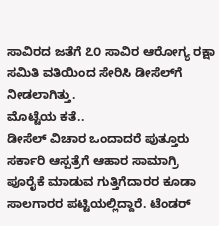ಸಾವಿರದ ಜತೆಗೆ ೭೦ ಸಾವಿರ ಆರೋಗ್ಯ ರಕ್ಷಾ ಸಮಿತಿ ವತಿಯಿಂದ ಸೇರಿಸಿ ಡೀಸೆಲ್‌ಗೆ ನೀಡಲಾಗಿತ್ತು.
ಮೊಟ್ಟೆಯ ಕತೆ..
ಡೀಸೆಲ್ ವಿಚಾರ ಒಂದಾದರೆ ಪುತ್ತೂರು ಸರ್ಕಾರಿ ಆಸ್ಪತ್ರೆಗೆ ಆಹಾರ ಸಾಮಾಗ್ರಿ ಪೂರೈಕೆ ಮಾಡುವ ಗುತ್ತಿಗೆದಾರರ ಕೂಡಾ ಸಾಲಗಾರರ ಪಟ್ಟಿಯಲ್ಲಿದ್ದಾರೆ. ಟೆಂಡರ್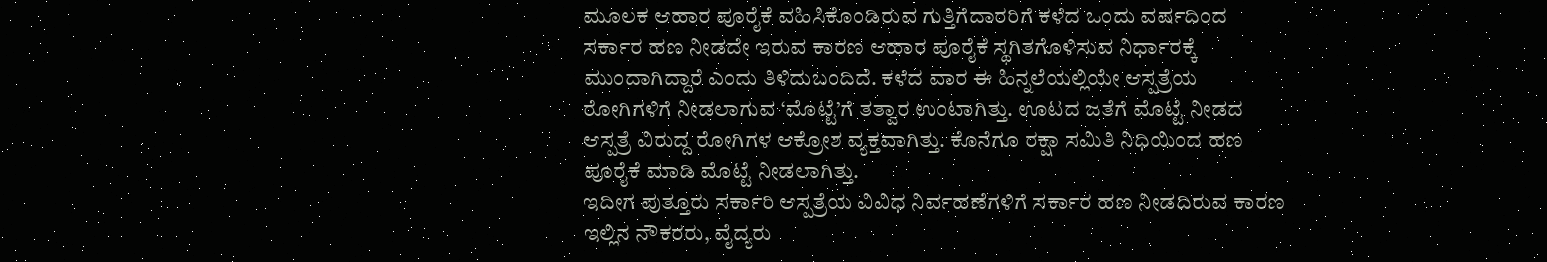ಮೂಲಕ ಆಹಾರ ಪೂರೈಕೆ ವಹಿಸಿಕೊಂಡಿರುವ ಗುತ್ತಿಗೆದಾರರಿಗೆ ಕಳೆದ ಒಂದು ವರ್ಷದಿಂದ ಸರ್ಕಾರ ಹಣ ನೀಡದೇ ಇರುವ ಕಾರಣ ಆಹಾರ ಪೂರೈಕೆ ಸ್ಥಗಿತಗೊಳಿಸುವ ನಿರ್ಧಾರಕ್ಕೆ ಮುಂದಾಗಿದ್ದಾರೆ ಎಂದು ತಿಳಿದುಬಂದಿದೆ. ಕಳೆದ ವಾರ ಈ ಹಿನ್ನಲೆಯಲ್ಲಿಯೇ ಆಸ್ಪತ್ರೆಯ ರೋಗಿಗಳಿಗೆ ನೀಡಲಾಗುವ ‘ಮೊಟ್ಟೆ’ಗೆ ತತ್ವಾರ ಉಂಟಾಗಿತ್ತು. ಊಟದ ಜತೆಗೆ ಮೊಟ್ಟೆ ನೀಡದ ಆಸ್ಪತ್ರೆ ವಿರುದ್ದ ರೋಗಿಗಳ ಆಕ್ರೋಶ ವ್ಯಕ್ತವಾಗಿತ್ತು. ಕೊನೆಗೂ ರಕ್ಷಾ ಸಮಿತಿ ನಿಧಿಯಿಂದ ಹಣ ಪೂರೈಕೆ ಮಾಡಿ ಮೊಟ್ಟೆ ನೀಡಲಾಗಿತ್ತು.
ಇದೀಗ ಪುತ್ತೂರು ಸರ್ಕಾರಿ ಆಸ್ಪತ್ರೆಯ ವಿವಿಧ ನಿರ್ವಹಣೆಗಳಿಗೆ ಸರ್ಕಾರ ಹಣ ನೀಡದಿರುವ ಕಾರಣ ಇಲ್ಲಿನ ನೌಕರರು, ವೈದ್ಯರು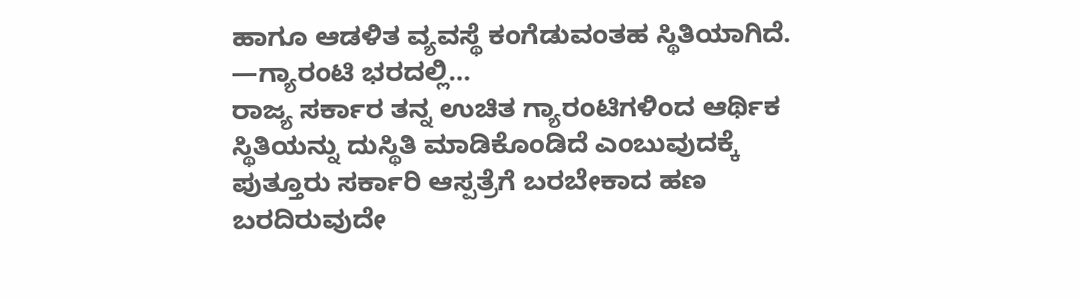ಹಾಗೂ ಆಡಳಿತ ವ್ಯವಸ್ಥೆ ಕಂಗೆಡುವಂತಹ ಸ್ಥಿತಿಯಾಗಿದೆ.
—ಗ್ಯಾರಂಟಿ ಭರದಲ್ಲಿ…
ರಾಜ್ಯ ಸರ್ಕಾರ ತನ್ನ ಉಚಿತ ಗ್ಯಾರಂಟಿಗಳಿಂದ ಆರ್ಥಿಕ ಸ್ಥಿತಿಯನ್ನು ದುಸ್ಥಿತಿ ಮಾಡಿಕೊಂಡಿದೆ ಎಂಬುವುದಕ್ಕೆ ಪುತ್ತೂರು ಸರ್ಕಾರಿ ಆಸ್ಪತ್ರೆಗೆ ಬರಬೇಕಾದ ಹಣ ಬರದಿರುವುದೇ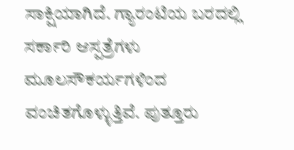ಸಾಕ್ಷಿಯಾಗಿದೆ. ಗ್ಯಾರಂಟಿಯ ಬರದಲ್ಲಿ ಸರ್ಕಾರಿ ಆಸ್ಪತ್ರೆಗಳು ಮೂಲಸೌಕರ್ಯಗಳಿಂದ ವಂಚಿತಗೊಳ್ಳುತ್ತಿವೆ. ಪುತ್ತೂರು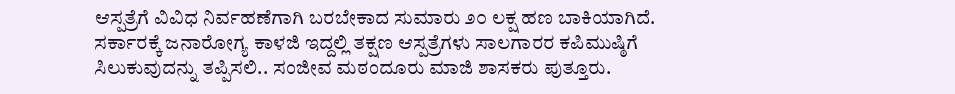ಆಸ್ಪತ್ರೆಗೆ ವಿವಿಧ ನಿರ್ವಹಣೆಗಾಗಿ ಬರಬೇಕಾದ ಸುಮಾರು ೨೦ ಲಕ್ಷ ಹಣ ಬಾಕಿಯಾಗಿದೆ. ಸರ್ಕಾರಕ್ಕೆ ಜನಾರೋಗ್ಯ ಕಾಳಜಿ ಇದ್ದಲ್ಲಿ ತಕ್ಷಣ ಆಸ್ಪತ್ರೆಗಳು ಸಾಲಗಾರರ ಕಪಿಮುಷ್ಠಿಗೆ ಸಿಲುಕುವುದನ್ನು ತಪ್ಪಿಸಲಿ.. ಸಂಜೀವ ಮಠಂದೂರು ಮಾಜಿ ಶಾಸಕರು ಪುತ್ತೂರು.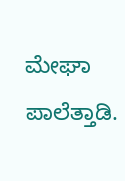ಮೇಘಾ ಪಾಲೆತ್ತಾಡಿ.